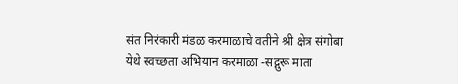संत निरंकारी मंडळ करमाळाचे वतीने श्री क्षेत्र संगोबा येथे स्वच्छता अभियान करमाळा -सद्गुरू माता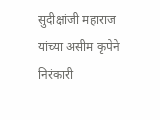सुदीक्षांजी महाराज यांच्या असीम कृपेने निरंकारी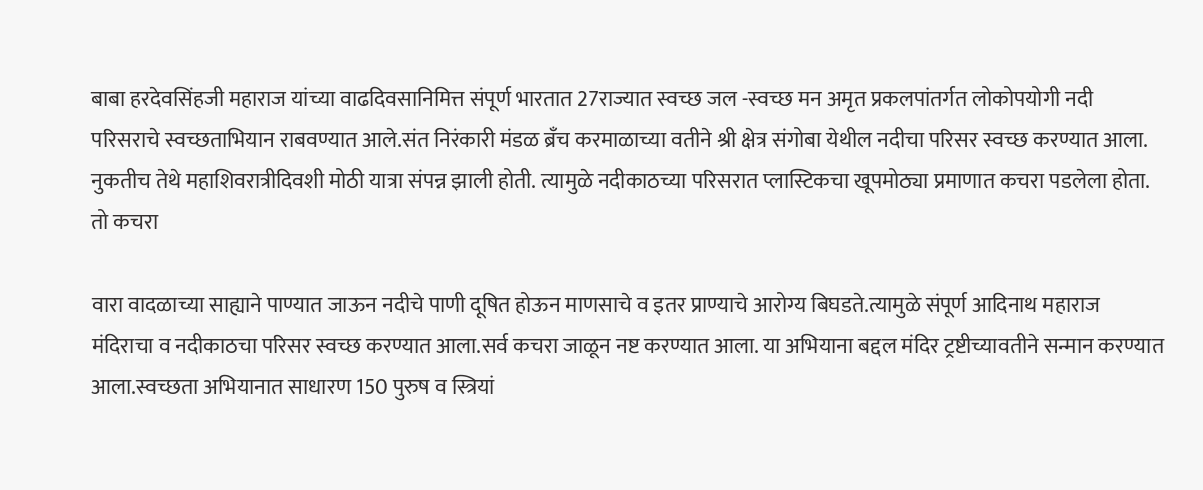बाबा हरदेवसिंहजी महाराज यांच्या वाढदिवसानिमित्त संपूर्ण भारतात 27राज्यात स्वच्छ जल -स्वच्छ मन अमृत प्रकलपांतर्गत लोकोपयोगी नदी परिसराचे स्वच्छताभियान राबवण्यात आले.संत निरंकारी मंडळ ब्रँच करमाळाच्या वतीने श्री क्षेत्र संगोबा येथील नदीचा परिसर स्वच्छ करण्यात आला. नुकतीच तेथे महाशिवरात्रीदिवशी मोठी यात्रा संपन्न झाली होती. त्यामुळे नदीकाठच्या परिसरात प्लास्टिकचा खूपमोठ्या प्रमाणात कचरा पडलेला होता. तो कचरा

वारा वादळाच्या साह्याने पाण्यात जाऊन नदीचे पाणी दूषित होऊन माणसाचे व इतर प्राण्याचे आरोग्य बिघडते.त्यामुळे संपूर्ण आदिनाथ महाराज मंदिराचा व नदीकाठचा परिसर स्वच्छ करण्यात आला.सर्व कचरा जाळून नष्ट करण्यात आला. या अभियाना बद्दल मंदिर ट्रष्टीच्यावतीने सन्मान करण्यात आला.स्वच्छता अभियानात साधारण 150 पुरुष व स्त्रियां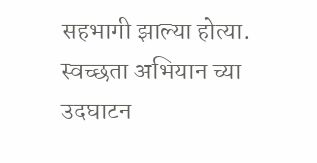सहभागी झाल्या होत्या. स्वच्छता अभियान च्या उदघाटन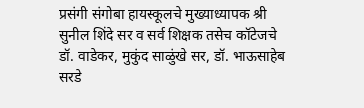प्रसंगी संगोबा हायस्कूलचे मुख्याध्यापक श्री सुनील शिंदे सर व सर्व शिक्षक तसेच कॉटेजचे डॉ. वाडेकर, मुकुंद साळुंखे सर, डॉ. भाऊसाहेब सरडे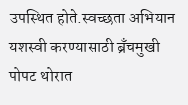उपस्थित होते.स्वच्छता अभियान यशस्वी करण्यासाठी ब्रँचमुखी पोपट थोरात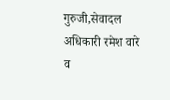गुरुजी,सेवादल अधिकारी रमेश वारे व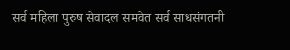सर्व महिला पुरुष सेवादल समवेत सर्व साधसंगतनी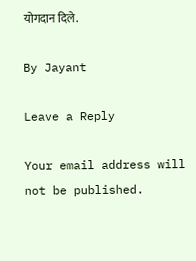योगदान दिले.

By Jayant

Leave a Reply

Your email address will not be published.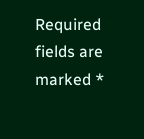Required fields are marked *